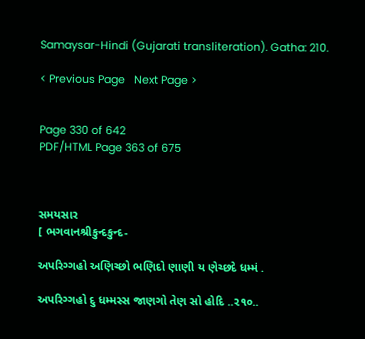Samaysar-Hindi (Gujarati transliteration). Gatha: 210.

< Previous Page   Next Page >


Page 330 of 642
PDF/HTML Page 363 of 675



સમયસાર
[ ભગવાનશ્રીકુન્દકુન્દ-

અપરિગ્ગહો અણિચ્છો ભણિદો ણાણી ય ણેચ્છદે ધમ્મં .

અપરિગ્ગહો દુ ધમ્મસ્સ જાણગો તેણ સો હોદિ ..૨૧૦..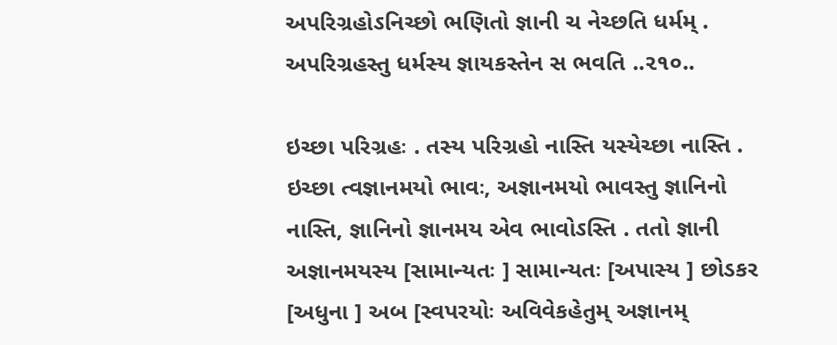અપરિગ્રહોઽનિચ્છો ભણિતો જ્ઞાની ચ નેચ્છતિ ધર્મમ્ .
અપરિગ્રહસ્તુ ધર્મસ્ય જ્ઞાયકસ્તેન સ ભવતિ ..૨૧૦..

ઇચ્છા પરિગ્રહઃ . તસ્ય પરિગ્રહો નાસ્તિ યસ્યેચ્છા નાસ્તિ . ઇચ્છા ત્વજ્ઞાનમયો ભાવઃ, અજ્ઞાનમયો ભાવસ્તુ જ્ઞાનિનો નાસ્તિ, જ્ઞાનિનો જ્ઞાનમય એવ ભાવોઽસ્તિ . તતો જ્ઞાની અજ્ઞાનમયસ્ય [સામાન્યતઃ ] સામાન્યતઃ [અપાસ્ય ] છોડકર [અધુના ] અબ [સ્વપરયોઃ અવિવેકહેતુમ્ અજ્ઞાનમ્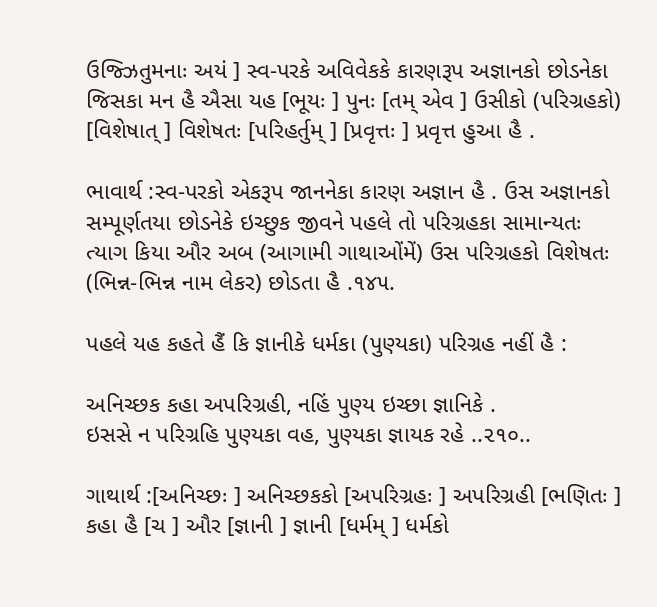ઉજ્ઝિતુમનાઃ અયં ] સ્વ-પરકે અવિવેકકે કારણરૂપ અજ્ઞાનકો છોડનેકા જિસકા મન હૈ ઐસા યહ [ભૂયઃ ] પુનઃ [તમ્ એવ ] ઉસીકો (પરિગ્રહકો) [વિશેષાત્ ] વિશેષતઃ [પરિહર્તુમ્ ] [પ્રવૃત્તઃ ] પ્રવૃત્ત હુઆ હૈ .

ભાવાર્થ :સ્વ-પરકો એકરૂપ જાનનેકા કારણ અજ્ઞાન હૈ . ઉસ અજ્ઞાનકો સમ્પૂર્ણતયા છોડનેકે ઇચ્છુક જીવને પહલે તો પરિગ્રહકા સામાન્યતઃ ત્યાગ કિયા ઔર અબ (આગામી ગાથાઓંમેં) ઉસ પરિગ્રહકો વિશેષતઃ (ભિન્ન-ભિન્ન નામ લેકર) છોડતા હૈ .૧૪૫.

પહલે યહ કહતે હૈં કિ જ્ઞાનીકે ધર્મકા (પુણ્યકા) પરિગ્રહ નહીં હૈ :

અનિચ્છક કહા અપરિગ્રહી, નહિં પુણ્ય ઇચ્છા જ્ઞાનિકે .
ઇસસે ન પરિગ્રહિ પુણ્યકા વહ, પુણ્યકા જ્ઞાયક રહે ..૨૧૦..

ગાથાર્થ :[અનિચ્છઃ ] અનિચ્છકકો [અપરિગ્રહઃ ] અપરિગ્રહી [ભણિતઃ ] કહા હૈ [ચ ] ઔર [જ્ઞાની ] જ્ઞાની [ધર્મમ્ ] ધર્મકો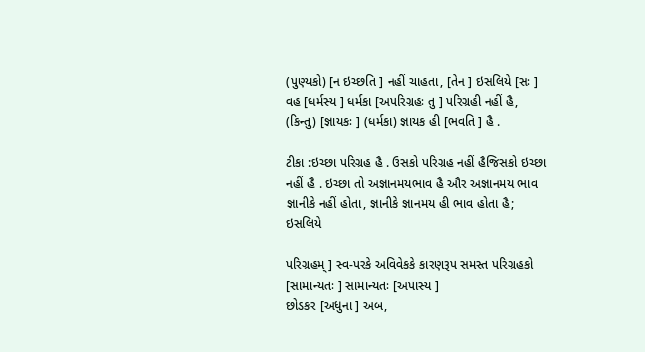(પુણ્યકો) [ન ઇચ્છતિ ] નહીં ચાહતા, [તેન ] ઇસલિયે [સઃ ] વહ [ધર્મસ્ય ] ધર્મકા [અપરિગ્રહઃ તુ ] પરિગ્રહી નહીં હૈ, (કિન્તુ) [જ્ઞાયકઃ ] (ધર્મકા) જ્ઞાયક હી [ભવતિ ] હૈ .

ટીકા :ઇચ્છા પરિગ્રહ હૈ . ઉસકો પરિગ્રહ નહીં હૈજિસકો ઇચ્છા નહીં હૈ . ઇચ્છા તો અજ્ઞાનમયભાવ હૈ ઔર અજ્ઞાનમય ભાવ જ્ઞાનીકે નહીં હોતા, જ્ઞાનીકે જ્ઞાનમય હી ભાવ હોતા હૈ; ઇસલિયે

પરિગ્રહમ્ ] સ્વ-પરકે અવિવેકકે કારણરૂપ સમસ્ત પરિગ્રહકો [સામાન્યતઃ ] સામાન્યતઃ [અપાસ્ય ]
છોડકર [અધુના ] અબ,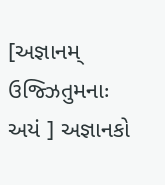[અજ્ઞાનમ્ ઉજ્ઝિતુમનાઃ અયં ] અજ્ઞાનકો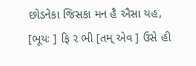છોડનેકા જિસકા મન હૈ ઐસા યહ,
[ભૂયઃ ] ફિ ર ભી [તમ્ એવ ] ઉસે હી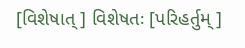[વિશેષાત્ ] વિશેષતઃ [પરિહર્તુમ્ ]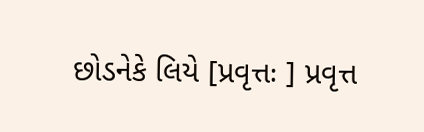છોડનેકે લિયે [પ્રવૃત્તઃ ] પ્રવૃત્ત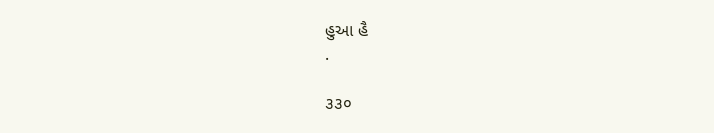હુઆ હૈ
.

૩૩૦